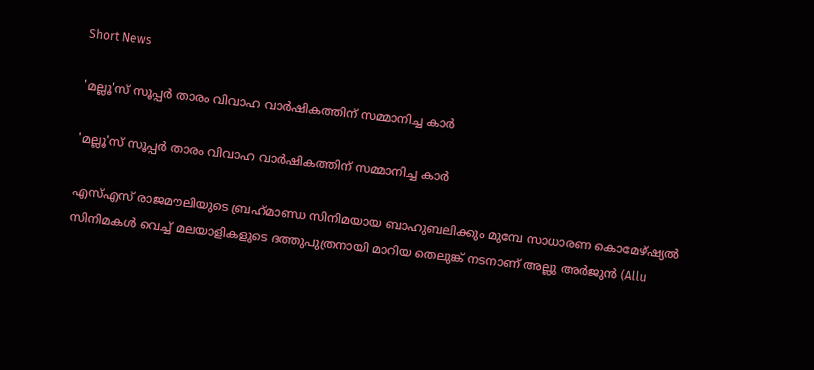Short News

'മല്ലൂ'സ് സൂപ്പര്‍ താരം വിവാഹ വാർഷികത്തിന് സമ്മാനിച്ച കാര്‍

'മല്ലൂ'സ് സൂപ്പര്‍ താരം വിവാഹ വാർഷികത്തിന് സമ്മാനിച്ച കാര്‍

എസ്എസ് രാജമൗലിയുടെ ബ്രഹ്‌മാണ്ഡ സിനിമയായ ബാഹുബലിക്കും മുമ്പേ സാധാരണ കൊമേഴ്ഷ്യല്‍ സിനിമകള്‍ വെച്ച് മലയാളികളുടെ ദത്തുപുത്രനായി മാറിയ തെലുങ്ക് നടനാണ് അല്ലു അര്‍ജുന്‍ (Allu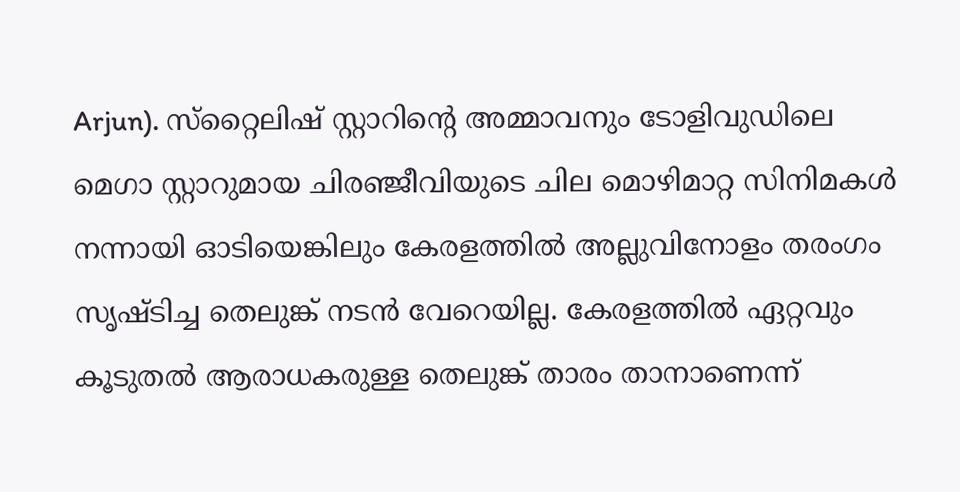Arjun). സ്‌റ്റൈലിഷ് സ്റ്റാറിന്റെ അമ്മാവനും ടോളിവുഡിലെ മെഗാ സ്റ്റാറുമായ ചിരഞ്ജീവിയുടെ ചില മൊഴിമാറ്റ സിനിമകള്‍ നന്നായി ഓടിയെങ്കിലും കേരളത്തില്‍ അല്ലുവിനോളം തരംഗം സൃഷ്ടിച്ച തെലുങ്ക് നടന്‍ വേറെയില്ല. കേരളത്തില്‍ ഏറ്റവും കൂടുതല്‍ ആരാധകരുള്ള തെലുങ്ക് താരം താനാണെന്ന്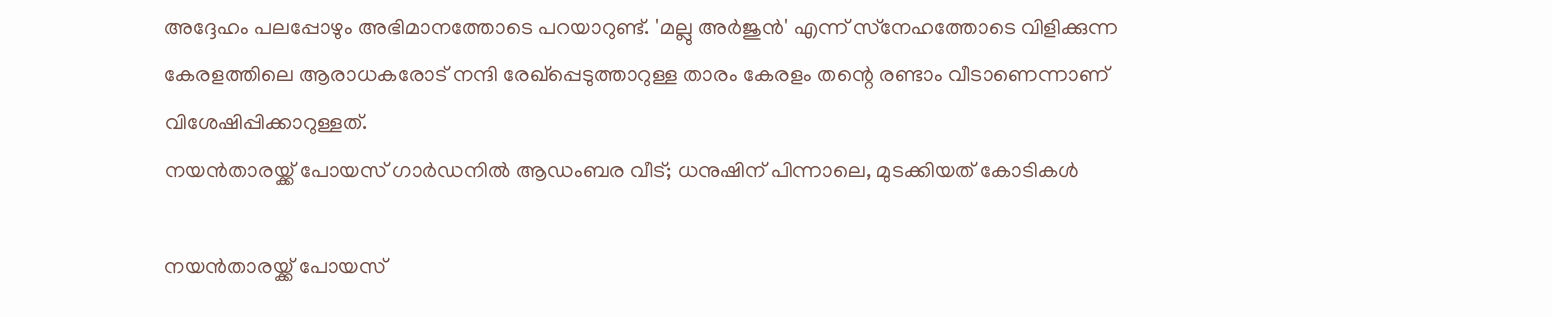അദ്ദേഹം പലപ്പോഴും അഭിമാനത്തോടെ പറയാറുണ്ട്. 'മല്ലു അര്‍ജുന്‍' എന്ന് സ്‌നേഹത്തോടെ വിളിക്കുന്ന കേരളത്തിലെ ആരാധകരോട് നന്ദി രേഖ്‌പ്പെടുത്താറുള്ള താരം കേരളം തന്റെ രണ്ടാം വീടാണെന്നാണ് വിശേഷിപ്പിക്കാറുള്ളത്.
നയന്‍താരയ്ക്ക് പോയസ് ഗാര്‍ഡനില്‍ ആഡംബര വീട്; ധനുഷിന് പിന്നാലെ, മുടക്കിയത് കോടികള്‍

നയന്‍താരയ്ക്ക് പോയസ്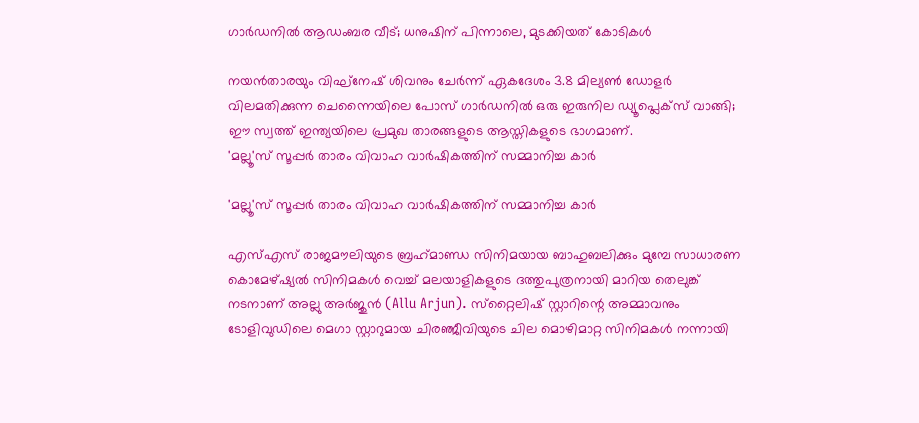ഗാര്‍ഡനില്‍ ആഡംബര വീട്; ധനുഷിന് പിന്നാലെ, മുടക്കിയത് കോടികള്‍

നയൻതാരയും വിഘ്‌നേഷ് ശിവനും ചേർന്ന് ഏകദേശം 3.8 മില്യൺ ഡോളർ വിലമതിക്കുന്ന ചെന്നൈയിലെ പോസ് ഗാർഡനിൽ ഒരു ഇരുനില ഡ്യൂപ്ലെക്സ് വാങ്ങി; ഈ സ്വത്ത് ഇന്ത്യയിലെ പ്രമുഖ താരങ്ങളുടെ ആസ്തികളുടെ ഭാഗമാണ്.
'മല്ലൂ'സ് സൂപ്പര്‍ താരം വിവാഹ വാർഷികത്തിന് സമ്മാനിച്ച കാര്‍

'മല്ലൂ'സ് സൂപ്പര്‍ താരം വിവാഹ വാർഷികത്തിന് സമ്മാനിച്ച കാര്‍

എസ്എസ് രാജമൗലിയുടെ ബ്രഹ്‌മാണ്ഡ സിനിമയായ ബാഹുബലിക്കും മുമ്പേ സാധാരണ കൊമേഴ്ഷ്യല്‍ സിനിമകള്‍ വെച്ച് മലയാളികളുടെ ദത്തുപുത്രനായി മാറിയ തെലുങ്ക് നടനാണ് അല്ലു അര്‍ജുന്‍ (Allu Arjun). സ്‌റ്റൈലിഷ് സ്റ്റാറിന്റെ അമ്മാവനും ടോളിവുഡിലെ മെഗാ സ്റ്റാറുമായ ചിരഞ്ജീവിയുടെ ചില മൊഴിമാറ്റ സിനിമകള്‍ നന്നായി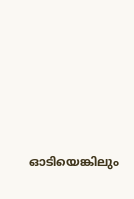ഓടിയെങ്കിലും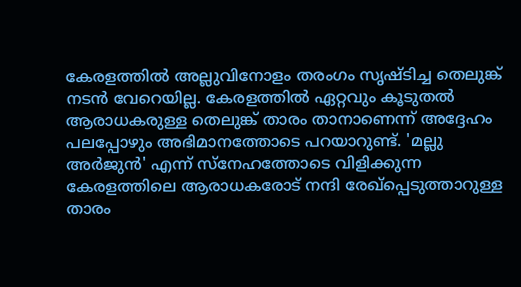കേരളത്തില്‍ അല്ലുവിനോളം തരംഗം സൃഷ്ടിച്ച തെലുങ്ക് നടന്‍ വേറെയില്ല. കേരളത്തില്‍ ഏറ്റവും കൂടുതല്‍ ആരാധകരുള്ള തെലുങ്ക് താരം താനാണെന്ന് അദ്ദേഹം പലപ്പോഴും അഭിമാനത്തോടെ പറയാറുണ്ട്. 'മല്ലു അര്‍ജുന്‍' എന്ന് സ്‌നേഹത്തോടെ വിളിക്കുന്ന കേരളത്തിലെ ആരാധകരോട് നന്ദി രേഖ്‌പ്പെടുത്താറുള്ള താരം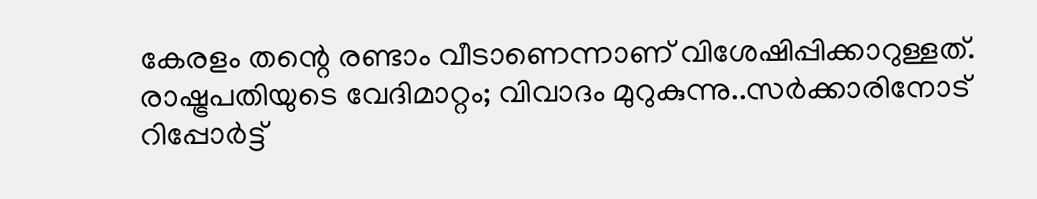കേരളം തന്റെ രണ്ടാം വീടാണെന്നാണ് വിശേഷിപ്പിക്കാറുള്ളത്.
രാഷ്ട്രപതിയുടെ വേദിമാറ്റം; വിവാദം മുറുകുന്നു..സർക്കാരിനോട് റിപ്പോർട്ട്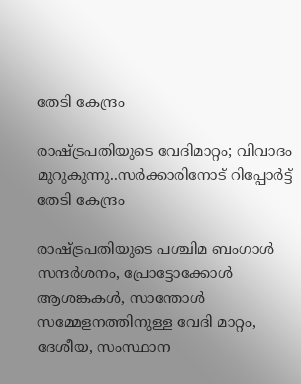തേടി കേന്ദ്രം

രാഷ്ട്രപതിയുടെ വേദിമാറ്റം; വിവാദം മുറുകുന്നു..സർക്കാരിനോട് റിപ്പോർട്ട് തേടി കേന്ദ്രം

രാഷ്ട്രപതിയുടെ പശ്ചിമ ബംഗാൾ സന്ദർശനം, പ്രോട്ടോക്കോൾ ആശങ്കകൾ, സാന്തോൾ സമ്മേളനത്തിനുള്ള വേദി മാറ്റം, ദേശീയ, സംസ്ഥാന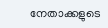നേതാക്കളുടെ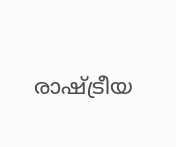രാഷ്ട്രീയ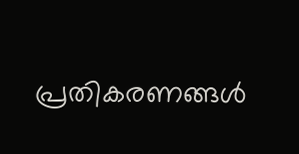പ്രതികരണങ്ങൾ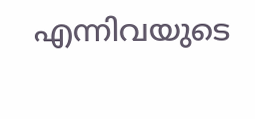എന്നിവയുടെ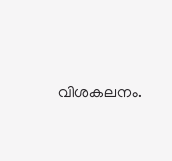വിശകലനം.